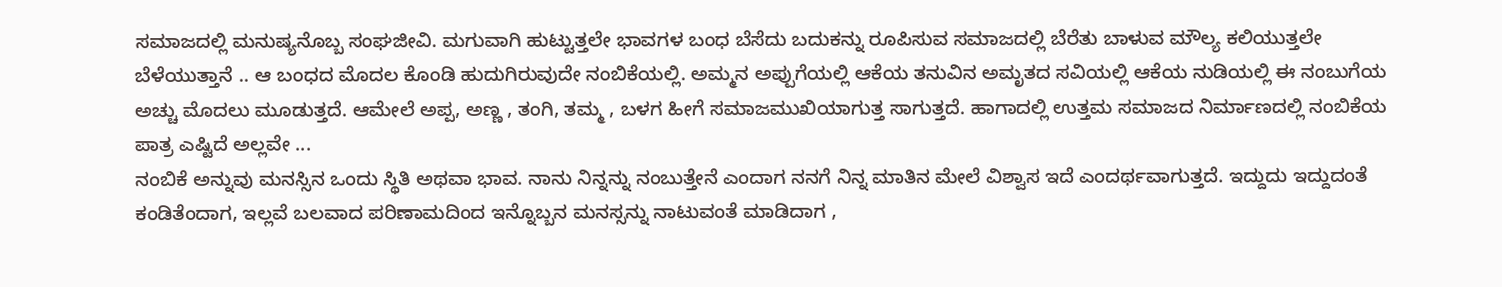ಸಮಾಜದಲ್ಲಿ ಮನುಷ್ಯನೊಬ್ಬ ಸಂಘಜೀವಿ. ಮಗುವಾಗಿ ಹುಟ್ಟುತ್ತಲೇ ಭಾವಗಳ ಬಂಧ ಬೆಸೆದು ಬದುಕನ್ನು ರೂಪಿಸುವ ಸಮಾಜದಲ್ಲಿ ಬೆರೆತು ಬಾಳುವ ಮೌಲ್ಯ ಕಲಿಯುತ್ತಲೇ ಬೆಳೆಯುತ್ತಾನೆ .. ಆ ಬಂಧದ ಮೊದಲ ಕೊಂಡಿ ಹುದುಗಿರುವುದೇ ನಂಬಿಕೆಯಲ್ಲಿ. ಅಮ್ಮನ ಅಪ್ಪುಗೆಯಲ್ಲಿ ಆಕೆಯ ತನುವಿನ ಅಮೃತದ ಸವಿಯಲ್ಲಿ ಆಕೆಯ ನುಡಿಯಲ್ಲಿ ಈ ನಂಬುಗೆಯ ಅಚ್ಚು ಮೊದಲು ಮೂಡುತ್ತದೆ. ಆಮೇಲೆ ಅಪ್ಪ, ಅಣ್ಣ , ತಂಗಿ, ತಮ್ಮ , ಬಳಗ ಹೀಗೆ ಸಮಾಜಮುಖಿಯಾಗುತ್ತ ಸಾಗುತ್ತದೆ. ಹಾಗಾದಲ್ಲಿ ಉತ್ತಮ ಸಮಾಜದ ನಿರ್ಮಾಣದಲ್ಲಿ ನಂಬಿಕೆಯ ಪಾತ್ರ ಎಷ್ಟಿದೆ ಅಲ್ಲವೇ ...
ನಂಬಿಕೆ ಅನ್ನುವು ಮನಸ್ಸಿನ ಒಂದು ಸ್ಥಿತಿ ಅಥವಾ ಭಾವ. ನಾನು ನಿನ್ನನ್ನು ನಂಬುತ್ತೇನೆ ಎಂದಾಗ ನನಗೆ ನಿನ್ನ ಮಾತಿನ ಮೇಲೆ ವಿಶ್ವಾಸ ಇದೆ ಎಂದರ್ಥವಾಗುತ್ತದೆ. ಇದ್ದುದು ಇದ್ದುದಂತೆ ಕಂಡಿತೆಂದಾಗ, ಇಲ್ಲವೆ ಬಲವಾದ ಪರಿಣಾಮದಿಂದ ಇನ್ನೊಬ್ಬನ ಮನಸ್ಸನ್ನು ನಾಟುವಂತೆ ಮಾಡಿದಾಗ ,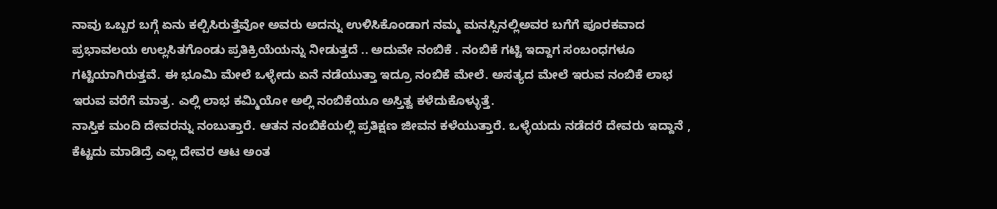ನಾವು ಒಬ್ಬರ ಬಗ್ಗೆ ಏನು ಕಲ್ಪಿಸಿರುತ್ತೆವೋ ಅವರು ಅದನ್ನು ಉಳಿಸಿಕೊಂಡಾಗ ನಮ್ಮ ಮನಸ್ಸಿನಲ್ಲಿಅವರ ಬಗೆಗೆ ಪೂರಕವಾದ ಪ್ರಭಾವಲಯ ಉಲ್ಲಸಿತಗೊಂಡು ಪ್ರತಿಕ್ರಿಯೆಯನ್ನು ನೀಡುತ್ತದೆ .. ಅದುವೇ ನಂಬಿಕೆ . ನಂಬಿಕೆ ಗಟ್ಟಿ ಇದ್ದಾಗ ಸಂಬಂಧಗಳೂ ಗಟ್ಟಿಯಾಗಿರುತ್ತವೆ. ಈ ಭೂಮಿ ಮೇಲೆ ಒಳ್ಳೇದು ಏನೆ ನಡೆಯುತ್ತಾ ಇದ್ರೂ ನಂಬಿಕೆ ಮೇಲೆ. ಅಸತ್ಯದ ಮೇಲೆ ಇರುವ ನಂಬಿಕೆ ಲಾಭ ಇರುವ ವರೆಗೆ ಮಾತ್ರ. ಎಲ್ಲಿ ಲಾಭ ಕಮ್ಮಿಯೋ ಅಲ್ಲಿ ನಂಬಿಕೆಯೂ ಅಸ್ತಿತ್ವ ಕಳೆದುಕೊಳ್ಳುತ್ತೆ.
ನಾಸ್ತಿಕ ಮಂದಿ ದೇವರನ್ನು ನಂಬುತ್ತಾರೆ. ಆತನ ನಂಬಿಕೆಯಲ್ಲಿ ಪ್ರತಿಕ್ಷಣ ಜೀವನ ಕಳೆಯುತ್ತಾರೆ. ಒಳ್ಳೆಯದು ನಡೆದರೆ ದೇವರು ಇದ್ದಾನೆ , ಕೆಟ್ಟದು ಮಾಡಿದ್ರೆ ಎಲ್ಲ ದೇವರ ಆಟ ಅಂತ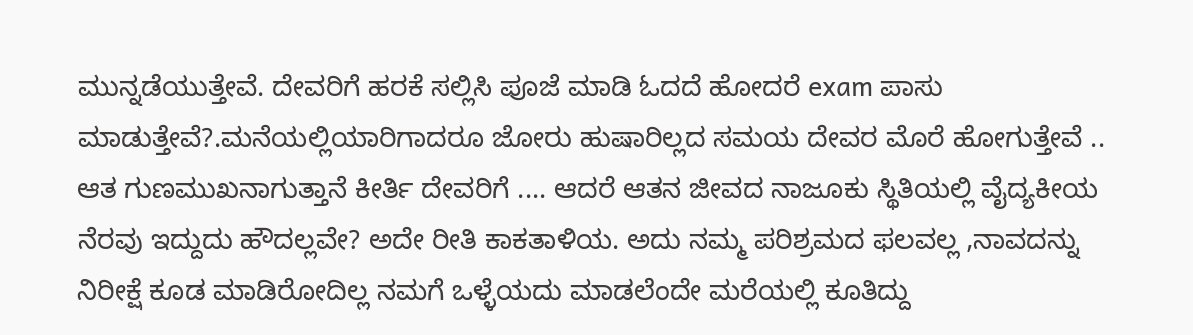ಮುನ್ನಡೆಯುತ್ತೇವೆ. ದೇವರಿಗೆ ಹರಕೆ ಸಲ್ಲಿಸಿ ಪೂಜೆ ಮಾಡಿ ಓದದೆ ಹೋದರೆ exam ಪಾಸು ಮಾಡುತ್ತೇವೆ?.ಮನೆಯಲ್ಲಿಯಾರಿಗಾದರೂ ಜೋರು ಹುಷಾರಿಲ್ಲದ ಸಮಯ ದೇವರ ಮೊರೆ ಹೋಗುತ್ತೇವೆ .. ಆತ ಗುಣಮುಖನಾಗುತ್ತಾನೆ ಕೀರ್ತಿ ದೇವರಿಗೆ .... ಆದರೆ ಆತನ ಜೀವದ ನಾಜೂಕು ಸ್ಥಿತಿಯಲ್ಲಿ ವೈದ್ಯಕೀಯ ನೆರವು ಇದ್ದುದು ಹೌದಲ್ಲವೇ? ಅದೇ ರೀತಿ ಕಾಕತಾಳಿಯ. ಅದು ನಮ್ಮ ಪರಿಶ್ರಮದ ಫಲವಲ್ಲ ,ನಾವದನ್ನು ನಿರೀಕ್ಷೆ ಕೂಡ ಮಾಡಿರೋದಿಲ್ಲ ನಮಗೆ ಒಳ್ಳೆಯದು ಮಾಡಲೆಂದೇ ಮರೆಯಲ್ಲಿ ಕೂತಿದ್ದು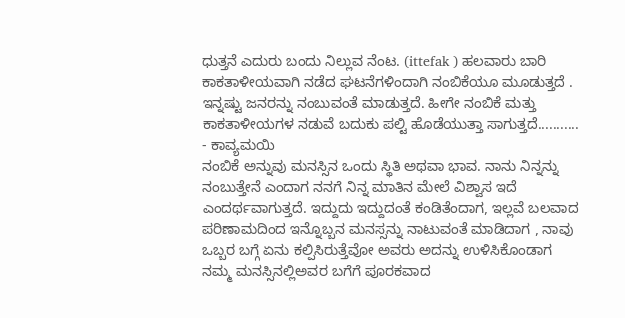ಧುತ್ತನೆ ಎದುರು ಬಂದು ನಿಲ್ಲುವ ನೆಂಟ. (ittefak ) ಹಲವಾರು ಬಾರಿ ಕಾಕತಾಳೀಯವಾಗಿ ನಡೆದ ಘಟನೆಗಳಿಂದಾಗಿ ನಂಬಿಕೆಯೂ ಮೂಡುತ್ತದೆ . ಇನ್ನಷ್ಟು ಜನರನ್ನು ನಂಬುವಂತೆ ಮಾಡುತ್ತದೆ. ಹೀಗೇ ನಂಬಿಕೆ ಮತ್ತು ಕಾಕತಾಳೀಯಗಳ ನಡುವೆ ಬದುಕು ಪಲ್ಟಿ ಹೊಡೆಯುತ್ತಾ ಸಾಗುತ್ತದೆ...........
- ಕಾವ್ಯಮಯಿ
ನಂಬಿಕೆ ಅನ್ನುವು ಮನಸ್ಸಿನ ಒಂದು ಸ್ಥಿತಿ ಅಥವಾ ಭಾವ. ನಾನು ನಿನ್ನನ್ನು ನಂಬುತ್ತೇನೆ ಎಂದಾಗ ನನಗೆ ನಿನ್ನ ಮಾತಿನ ಮೇಲೆ ವಿಶ್ವಾಸ ಇದೆ ಎಂದರ್ಥವಾಗುತ್ತದೆ. ಇದ್ದುದು ಇದ್ದುದಂತೆ ಕಂಡಿತೆಂದಾಗ, ಇಲ್ಲವೆ ಬಲವಾದ ಪರಿಣಾಮದಿಂದ ಇನ್ನೊಬ್ಬನ ಮನಸ್ಸನ್ನು ನಾಟುವಂತೆ ಮಾಡಿದಾಗ , ನಾವು ಒಬ್ಬರ ಬಗ್ಗೆ ಏನು ಕಲ್ಪಿಸಿರುತ್ತೆವೋ ಅವರು ಅದನ್ನು ಉಳಿಸಿಕೊಂಡಾಗ ನಮ್ಮ ಮನಸ್ಸಿನಲ್ಲಿಅವರ ಬಗೆಗೆ ಪೂರಕವಾದ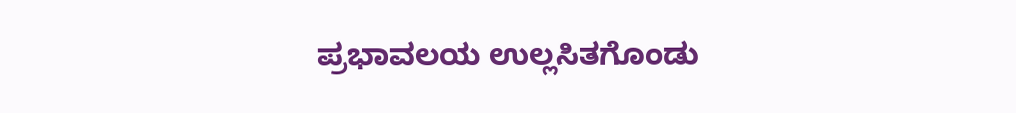ಪ್ರಭಾವಲಯ ಉಲ್ಲಸಿತಗೊಂಡು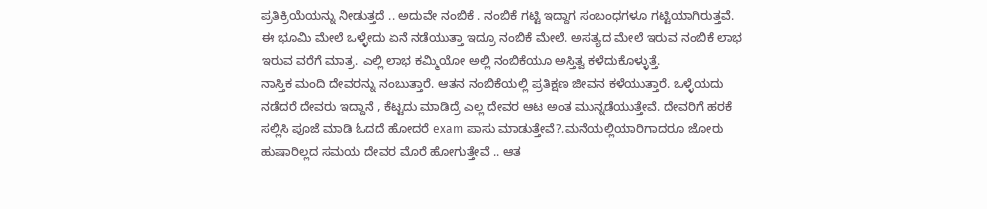ಪ್ರತಿಕ್ರಿಯೆಯನ್ನು ನೀಡುತ್ತದೆ .. ಅದುವೇ ನಂಬಿಕೆ . ನಂಬಿಕೆ ಗಟ್ಟಿ ಇದ್ದಾಗ ಸಂಬಂಧಗಳೂ ಗಟ್ಟಿಯಾಗಿರುತ್ತವೆ. ಈ ಭೂಮಿ ಮೇಲೆ ಒಳ್ಳೇದು ಏನೆ ನಡೆಯುತ್ತಾ ಇದ್ರೂ ನಂಬಿಕೆ ಮೇಲೆ. ಅಸತ್ಯದ ಮೇಲೆ ಇರುವ ನಂಬಿಕೆ ಲಾಭ ಇರುವ ವರೆಗೆ ಮಾತ್ರ. ಎಲ್ಲಿ ಲಾಭ ಕಮ್ಮಿಯೋ ಅಲ್ಲಿ ನಂಬಿಕೆಯೂ ಅಸ್ತಿತ್ವ ಕಳೆದುಕೊಳ್ಳುತ್ತೆ.
ನಾಸ್ತಿಕ ಮಂದಿ ದೇವರನ್ನು ನಂಬುತ್ತಾರೆ. ಆತನ ನಂಬಿಕೆಯಲ್ಲಿ ಪ್ರತಿಕ್ಷಣ ಜೀವನ ಕಳೆಯುತ್ತಾರೆ. ಒಳ್ಳೆಯದು ನಡೆದರೆ ದೇವರು ಇದ್ದಾನೆ , ಕೆಟ್ಟದು ಮಾಡಿದ್ರೆ ಎಲ್ಲ ದೇವರ ಆಟ ಅಂತ ಮುನ್ನಡೆಯುತ್ತೇವೆ. ದೇವರಿಗೆ ಹರಕೆ ಸಲ್ಲಿಸಿ ಪೂಜೆ ಮಾಡಿ ಓದದೆ ಹೋದರೆ exam ಪಾಸು ಮಾಡುತ್ತೇವೆ?.ಮನೆಯಲ್ಲಿಯಾರಿಗಾದರೂ ಜೋರು ಹುಷಾರಿಲ್ಲದ ಸಮಯ ದೇವರ ಮೊರೆ ಹೋಗುತ್ತೇವೆ .. ಆತ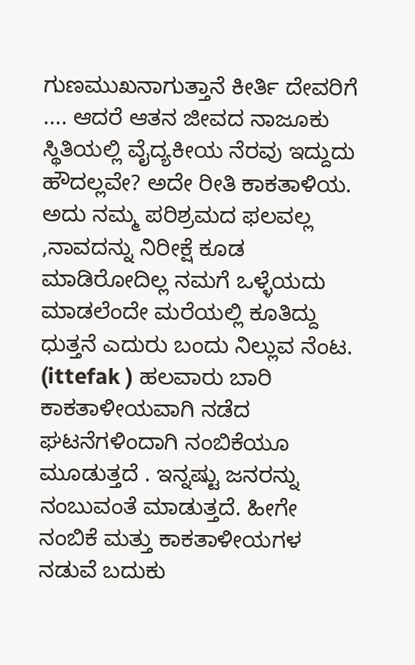ಗುಣಮುಖನಾಗುತ್ತಾನೆ ಕೀರ್ತಿ ದೇವರಿಗೆ .... ಆದರೆ ಆತನ ಜೀವದ ನಾಜೂಕು ಸ್ಥಿತಿಯಲ್ಲಿ ವೈದ್ಯಕೀಯ ನೆರವು ಇದ್ದುದು ಹೌದಲ್ಲವೇ? ಅದೇ ರೀತಿ ಕಾಕತಾಳಿಯ. ಅದು ನಮ್ಮ ಪರಿಶ್ರಮದ ಫಲವಲ್ಲ ,ನಾವದನ್ನು ನಿರೀಕ್ಷೆ ಕೂಡ ಮಾಡಿರೋದಿಲ್ಲ ನಮಗೆ ಒಳ್ಳೆಯದು ಮಾಡಲೆಂದೇ ಮರೆಯಲ್ಲಿ ಕೂತಿದ್ದು ಧುತ್ತನೆ ಎದುರು ಬಂದು ನಿಲ್ಲುವ ನೆಂಟ. (ittefak ) ಹಲವಾರು ಬಾರಿ ಕಾಕತಾಳೀಯವಾಗಿ ನಡೆದ ಘಟನೆಗಳಿಂದಾಗಿ ನಂಬಿಕೆಯೂ ಮೂಡುತ್ತದೆ . ಇನ್ನಷ್ಟು ಜನರನ್ನು ನಂಬುವಂತೆ ಮಾಡುತ್ತದೆ. ಹೀಗೇ ನಂಬಿಕೆ ಮತ್ತು ಕಾಕತಾಳೀಯಗಳ ನಡುವೆ ಬದುಕು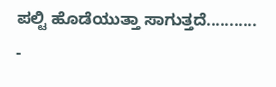ಪಲ್ಟಿ ಹೊಡೆಯುತ್ತಾ ಸಾಗುತ್ತದೆ...........
-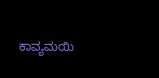ಕಾವ್ಯಮಯಿ